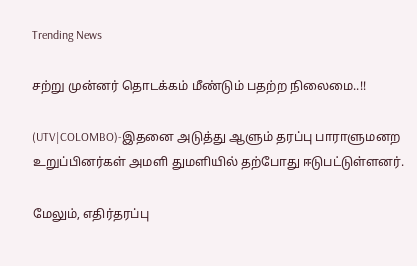Trending News

சற்று முன்னர் தொடக்கம் மீண்டும் பதற்ற நிலைமை..!!

(UTV|COLOMBO)-இதனை அடுத்து ஆளும் தரப்பு பாராளுமனற உறுப்பினர்கள் அமளி துமளியில் தற்போது ஈடுபட்டுள்ளனர்.

மேலும், எதிர்தரப்பு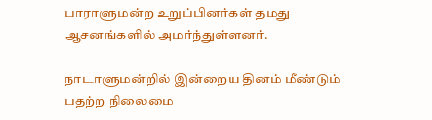பாராளுமன்ற உறுப்பினர்கள் தமது ஆசனங்களில் அமர்ந்துள்ளனர்.

நாடாளுமன்றில் இன்றைய தினம் மீண்டும் பதற்ற நிலைமை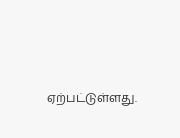ஏற்பட்டுள்ளது.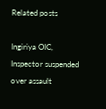Related posts

Ingiriya OIC, Inspector suspended over assault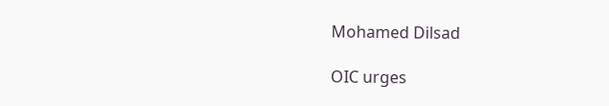Mohamed Dilsad

OIC urges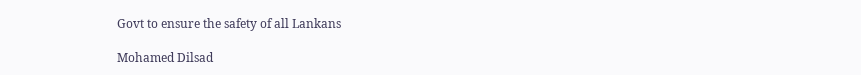Govt to ensure the safety of all Lankans

Mohamed Dilsad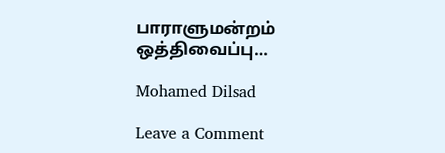பாராளுமன்றம் ஒத்திவைப்பு…

Mohamed Dilsad

Leave a Comment